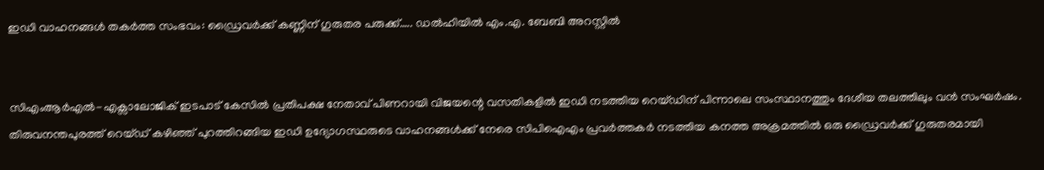ഇഡി വാഹനങ്ങൾ തകർത്ത സംഭവം: ഡ്രൈവർക്ക് കണ്ണിന് ഗുരുതര പരുക്ക്….. ഡൽഹിയിൽ എം.എ. ബേബി അറസ്റ്റിൽ


സിഎംആർഎൽ-എക്സാലോജിക് ഇടപാട് കേസിൽ പ്രതിപക്ഷ നേതാവ് പിണറായി വിജയന്റെ വസതികളിൽ ഇഡി നടത്തിയ റെയ്ഡിന് പിന്നാലെ സംസ്ഥാനത്തും ദേശീയ തലത്തിലും വൻ സംഘർഷം. തിരുവനന്തപുരത്ത് റെയ്ഡ് കഴിഞ്ഞ് പുറത്തിറങ്ങിയ ഇഡി ഉദ്യോഗസ്ഥരുടെ വാഹനങ്ങൾക്ക് നേരെ സിപിഐഎം പ്രവർത്തകർ നടത്തിയ കനത്ത അക്രമത്തിൽ ഒരു ഡ്രൈവർക്ക് ഗുരുതരമായി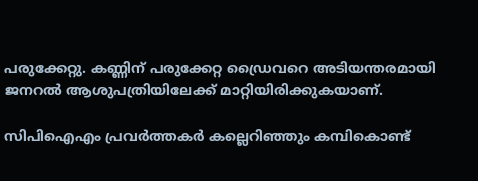പരുക്കേറ്റു. കണ്ണിന് പരുക്കേറ്റ ഡ്രൈവറെ അടിയന്തരമായി ജനറൽ ആശുപത്രിയിലേക്ക് മാറ്റിയിരിക്കുകയാണ്.

സിപിഐഎം പ്രവർത്തകർ കല്ലെറിഞ്ഞും കമ്പികൊണ്ട്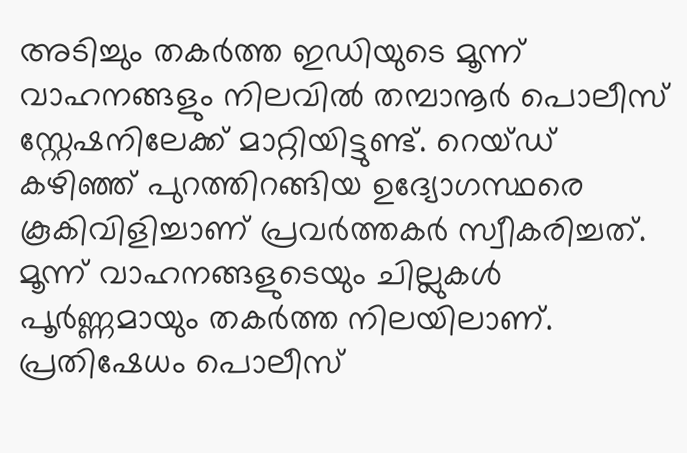അടിച്ചും തകർത്ത ഇഡിയുടെ മൂന്ന് വാഹനങ്ങളും നിലവിൽ തമ്പാനൂർ പൊലീസ് സ്റ്റേഷനിലേക്ക് മാറ്റിയിട്ടുണ്ട്. റെയ്ഡ് കഴിഞ്ഞ് പുറത്തിറങ്ങിയ ഉദ്യോഗസ്ഥരെ കൂകിവിളിച്ചാണ് പ്രവർത്തകർ സ്വീകരിച്ചത്. മൂന്ന് വാഹനങ്ങളുടെയും ചില്ലുകൾ പൂർണ്ണമായും തകർത്ത നിലയിലാണ്. പ്രതിഷേധം പൊലീസ്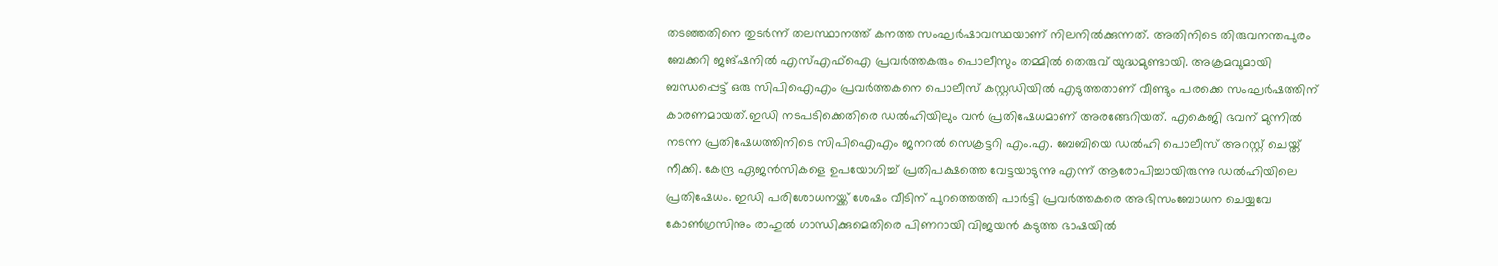തടഞ്ഞതിനെ തുടർന്ന് തലസ്ഥാനത്ത് കനത്ത സംഘർഷാവസ്ഥയാണ് നിലനിൽക്കുന്നത്. അതിനിടെ തിരുവനന്തപുരം ബേക്കറി ജങ്ഷനിൽ എസ്എഫ്ഐ പ്രവർത്തകരും പൊലീസും തമ്മിൽ തെരുവ് യുദ്ധമുണ്ടായി. അക്രമവുമായി ബന്ധപ്പെട്ട് ഒരു സിപിഐഎം പ്രവർത്തകനെ പൊലീസ് കസ്റ്റഡിയിൽ എടുത്തതാണ് വീണ്ടും പരക്കെ സംഘർഷത്തിന് കാരണമായത്.ഇഡി നടപടിക്കെതിരെ ഡൽഹിയിലും വൻ പ്രതിഷേധമാണ് അരങ്ങേറിയത്. എകെജി ഭവന് മുന്നിൽ നടന്ന പ്രതിഷേധത്തിനിടെ സിപിഐഎം ജനറൽ സെക്രട്ടറി എം.എ. ബേബിയെ ഡൽഹി പൊലീസ് അറസ്റ്റ് ചെയ്ത് നീക്കി. കേന്ദ്ര ഏജൻസികളെ ഉപയോഗിച്ച് പ്രതിപക്ഷത്തെ വേട്ടയാടുന്നു എന്ന് ആരോപിച്ചായിരുന്നു ഡൽഹിയിലെ പ്രതിഷേധം. ഇഡി പരിശോധനയ്ക്ക് ശേഷം വീടിന് പുറത്തെത്തി പാർട്ടി പ്രവർത്തകരെ അഭിസംബോധന ചെയ്യവേ കോൺഗ്രസിനും രാഹുൽ ഗാന്ധിക്കുമെതിരെ പിണറായി വിജയൻ കടുത്ത ഭാഷയിൽ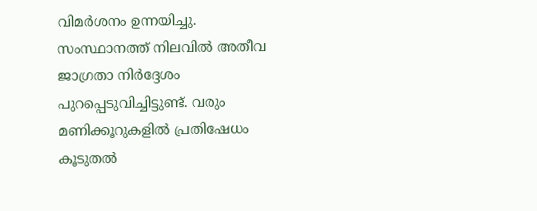വിമർശനം ഉന്നയിച്ചു. സംസ്ഥാനത്ത് നിലവിൽ അതീവ ജാഗ്രതാ നിർദ്ദേശം പുറപ്പെടുവിച്ചിട്ടുണ്ട്. വരും മണിക്കൂറുകളിൽ പ്രതിഷേധം കൂടുതൽ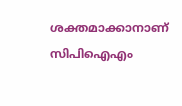ശക്തമാക്കാനാണ് സിപിഐഎം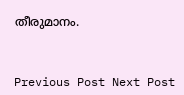തീരുമാനം.



Previous Post Next Post